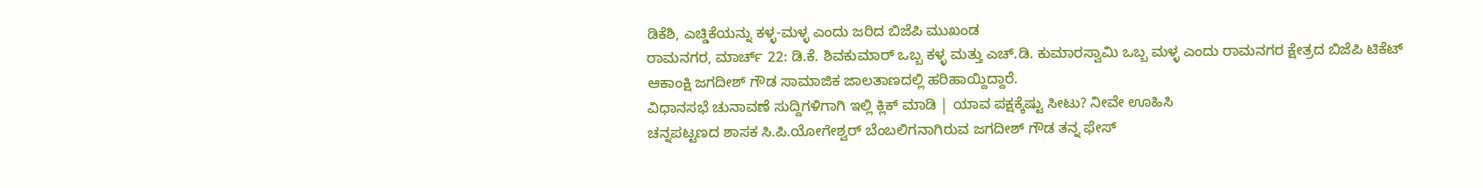ಡಿಕೆಶಿ, ಎಚ್ಡಿಕೆಯನ್ನು ಕಳ್ಳ-ಮಳ್ಳ ಎಂದು ಜರಿದ ಬಿಜೆಪಿ ಮುಖಂಡ
ರಾಮನಗರ, ಮಾರ್ಚ್ 22: ಡಿ.ಕೆ. ಶಿವಕುಮಾರ್ ಒಬ್ಬ ಕಳ್ಳ ಮತ್ತು ಎಚ್.ಡಿ. ಕುಮಾರಸ್ವಾಮಿ ಒಬ್ಬ ಮಳ್ಳ ಎಂದು ರಾಮನಗರ ಕ್ಷೇತ್ರದ ಬಿಜೆಪಿ ಟಿಕೆಟ್ ಆಕಾಂಕ್ಷಿ ಜಗದೀಶ್ ಗೌಡ ಸಾಮಾಜಿಕ ಜಾಲತಾಣದಲ್ಲಿ ಹರಿಹಾಯ್ದಿದ್ದಾರೆ.
ವಿಧಾನಸಭೆ ಚುನಾವಣೆ ಸುದ್ದಿಗಳಿಗಾಗಿ ಇಲ್ಲಿ ಕ್ಲಿಕ್ ಮಾಡಿ | ಯಾವ ಪಕ್ಷಕ್ಕೆಷ್ಟು ಸೀಟು? ನೀವೇ ಊಹಿಸಿ
ಚನ್ನಪಟ್ಟಣದ ಶಾಸಕ ಸಿ.ಪಿ.ಯೋಗೇಶ್ವರ್ ಬೆಂಬಲಿಗನಾಗಿರುವ ಜಗದೀಶ್ ಗೌಡ ತನ್ನ ಫೇಸ್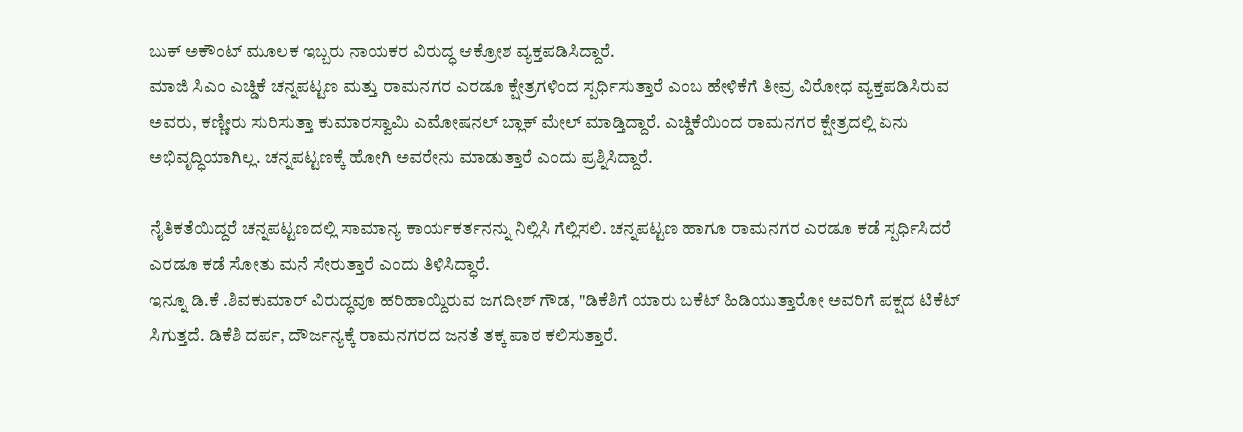ಬುಕ್ ಅಕೌಂಟ್ ಮೂಲಕ ಇಬ್ಬರು ನಾಯಕರ ವಿರುದ್ಧ ಆಕ್ರೋಶ ವ್ಯಕ್ತಪಡಿಸಿದ್ದಾರೆ.
ಮಾಜಿ ಸಿಎಂ ಎಚ್ಡಿಕೆ ಚನ್ನಪಟ್ಟಣ ಮತ್ತು ರಾಮನಗರ ಎರಡೂ ಕ್ಷೇತ್ರಗಳಿಂದ ಸ್ಪರ್ಧಿಸುತ್ತಾರೆ ಎಂಬ ಹೇಳಿಕೆಗೆ ತೀವ್ರ ವಿರೋಧ ವ್ಯಕ್ತಪಡಿಸಿರುವ ಅವರು, ಕಣ್ಣೀರು ಸುರಿಸುತ್ತಾ ಕುಮಾರಸ್ವಾಮಿ ಎಮೋಷನಲ್ ಬ್ಲಾಕ್ ಮೇಲ್ ಮಾಡ್ತಿದ್ದಾರೆ. ಎಚ್ಡಿಕೆಯಿಂದ ರಾಮನಗರ ಕ್ಷೇತ್ರದಲ್ಲಿ ಏನು ಅಭಿವೃದ್ಧಿಯಾಗಿಲ್ಲ. ಚನ್ನಪಟ್ಟಣಕ್ಕೆ ಹೋಗಿ ಅವರೇನು ಮಾಡುತ್ತಾರೆ ಎಂದು ಪ್ರಶ್ನಿಸಿದ್ದಾರೆ.

ನೈತಿಕತೆಯಿದ್ದರೆ ಚನ್ನಪಟ್ಟಣದಲ್ಲಿ ಸಾಮಾನ್ಯ ಕಾರ್ಯಕರ್ತನನ್ನು ನಿಲ್ಲಿಸಿ ಗೆಲ್ಲಿಸಲಿ. ಚನ್ನಪಟ್ಟಣ ಹಾಗೂ ರಾಮನಗರ ಎರಡೂ ಕಡೆ ಸ್ಪರ್ಧಿಸಿದರೆ ಎರಡೂ ಕಡೆ ಸೋತು ಮನೆ ಸೇರುತ್ತಾರೆ ಎಂದು ತಿಳಿಸಿದ್ಧಾರೆ.
ಇನ್ನೂ ಡಿ.ಕೆ .ಶಿವಕುಮಾರ್ ವಿರುದ್ಧವೂ ಹರಿಹಾಯ್ದಿರುವ ಜಗದೀಶ್ ಗೌಡ, "ಡಿಕೆಶಿಗೆ ಯಾರು ಬಕೆಟ್ ಹಿಡಿಯುತ್ತಾರೋ ಅವರಿಗೆ ಪಕ್ಷದ ಟಿಕೆಟ್ ಸಿಗುತ್ತದೆ. ಡಿಕೆಶಿ ದರ್ಪ, ದೌರ್ಜನ್ಯಕ್ಕೆ ರಾಮನಗರದ ಜನತೆ ತಕ್ಕ ಪಾಠ ಕಲಿಸುತ್ತಾರೆ.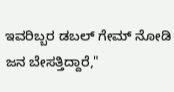ಇವರಿಬ್ಬರ ಡಬಲ್ ಗೇಮ್ ನೋಡಿ ಜನ ಬೇಸತ್ತಿದ್ದಾರೆ,"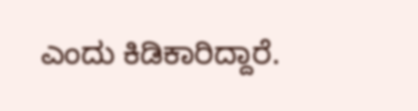ಎಂದು ಕಿಡಿಕಾರಿದ್ದಾರೆ.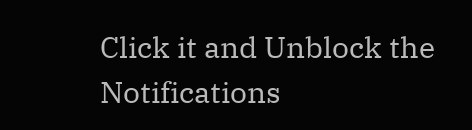Click it and Unblock the Notifications